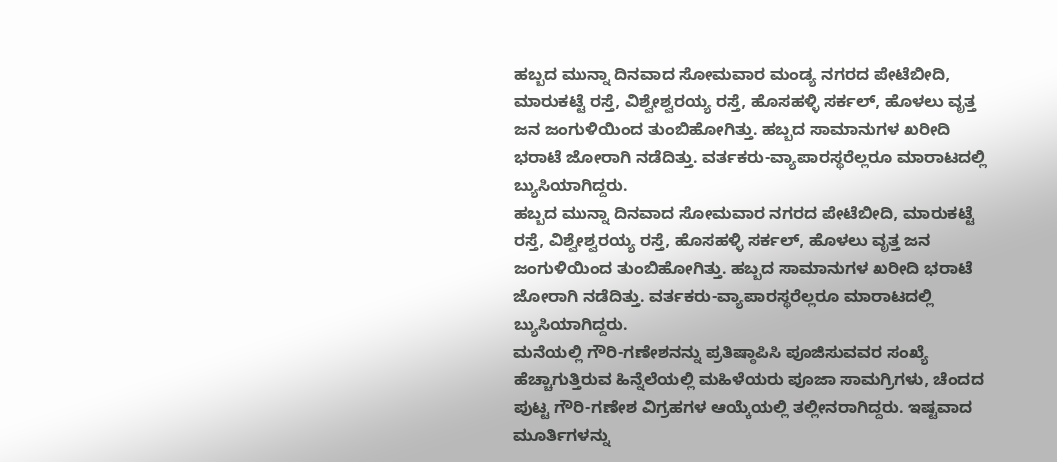ಹಬ್ಬದ ಮುನ್ನಾ ದಿನವಾದ ಸೋಮವಾರ ಮಂಡ್ಯ ನಗರದ ಪೇಟೆಬೀದಿ, ಮಾರುಕಟ್ಟೆ ರಸ್ತೆ, ವಿಶ್ವೇಶ್ವರಯ್ಯ ರಸ್ತೆ, ಹೊಸಹಳ್ಳಿ ಸರ್ಕಲ್, ಹೊಳಲು ವೃತ್ತ ಜನ ಜಂಗುಳಿಯಿಂದ ತುಂಬಿಹೋಗಿತ್ತು. ಹಬ್ಬದ ಸಾಮಾನುಗಳ ಖರೀದಿ ಭರಾಟೆ ಜೋರಾಗಿ ನಡೆದಿತ್ತು. ವರ್ತಕರು-ವ್ಯಾಪಾರಸ್ಥರೆಲ್ಲರೂ ಮಾರಾಟದಲ್ಲಿ ಬ್ಯುಸಿಯಾಗಿದ್ದರು.
ಹಬ್ಬದ ಮುನ್ನಾ ದಿನವಾದ ಸೋಮವಾರ ನಗರದ ಪೇಟೆಬೀದಿ, ಮಾರುಕಟ್ಟೆ ರಸ್ತೆ, ವಿಶ್ವೇಶ್ವರಯ್ಯ ರಸ್ತೆ, ಹೊಸಹಳ್ಳಿ ಸರ್ಕಲ್, ಹೊಳಲು ವೃತ್ತ ಜನ ಜಂಗುಳಿಯಿಂದ ತುಂಬಿಹೋಗಿತ್ತು. ಹಬ್ಬದ ಸಾಮಾನುಗಳ ಖರೀದಿ ಭರಾಟೆ ಜೋರಾಗಿ ನಡೆದಿತ್ತು. ವರ್ತಕರು-ವ್ಯಾಪಾರಸ್ಥರೆಲ್ಲರೂ ಮಾರಾಟದಲ್ಲಿ ಬ್ಯುಸಿಯಾಗಿದ್ದರು.
ಮನೆಯಲ್ಲಿ ಗೌರಿ-ಗಣೇಶನನ್ನು ಪ್ರತಿಷ್ಠಾಪಿಸಿ ಪೂಜಿಸುವವರ ಸಂಖ್ಯೆ ಹೆಚ್ಚಾಗುತ್ತಿರುವ ಹಿನ್ನೆಲೆಯಲ್ಲಿ ಮಹಿಳೆಯರು ಪೂಜಾ ಸಾಮಗ್ರಿಗಳು, ಚೆಂದದ ಪುಟ್ಟ ಗೌರಿ-ಗಣೇಶ ವಿಗ್ರಹಗಳ ಆಯ್ಕೆಯಲ್ಲಿ ತಲ್ಲೀನರಾಗಿದ್ದರು. ಇಷ್ಟವಾದ ಮೂರ್ತಿಗಳನ್ನು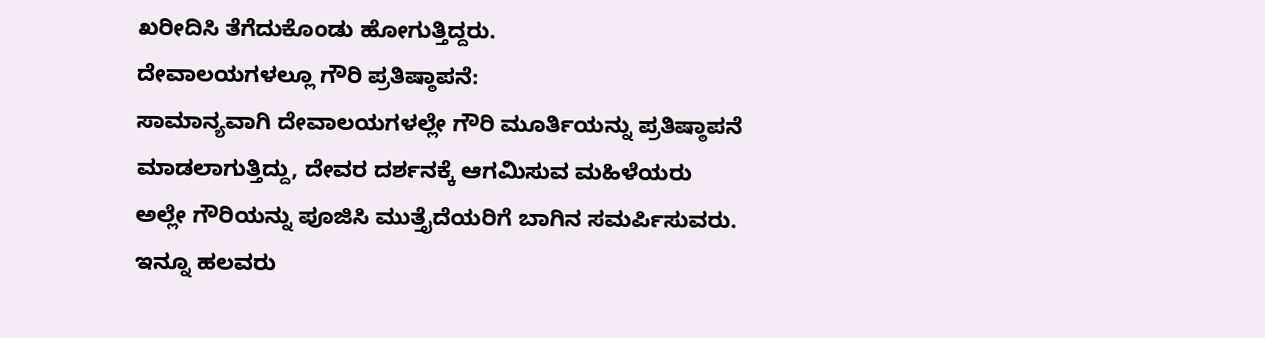ಖರೀದಿಸಿ ತೆಗೆದುಕೊಂಡು ಹೋಗುತ್ತಿದ್ದರು.
ದೇವಾಲಯಗಳಲ್ಲೂ ಗೌರಿ ಪ್ರತಿಷ್ಠಾಪನೆ:
ಸಾಮಾನ್ಯವಾಗಿ ದೇವಾಲಯಗಳಲ್ಲೇ ಗೌರಿ ಮೂರ್ತಿಯನ್ನು ಪ್ರತಿಷ್ಠಾಪನೆ ಮಾಡಲಾಗುತ್ತಿದ್ದು, ದೇವರ ದರ್ಶನಕ್ಕೆ ಆಗಮಿಸುವ ಮಹಿಳೆಯರು ಅಲ್ಲೇ ಗೌರಿಯನ್ನು ಪೂಜಿಸಿ ಮುತ್ತೈದೆಯರಿಗೆ ಬಾಗಿನ ಸಮರ್ಪಿಸುವರು. ಇನ್ನೂ ಹಲವರು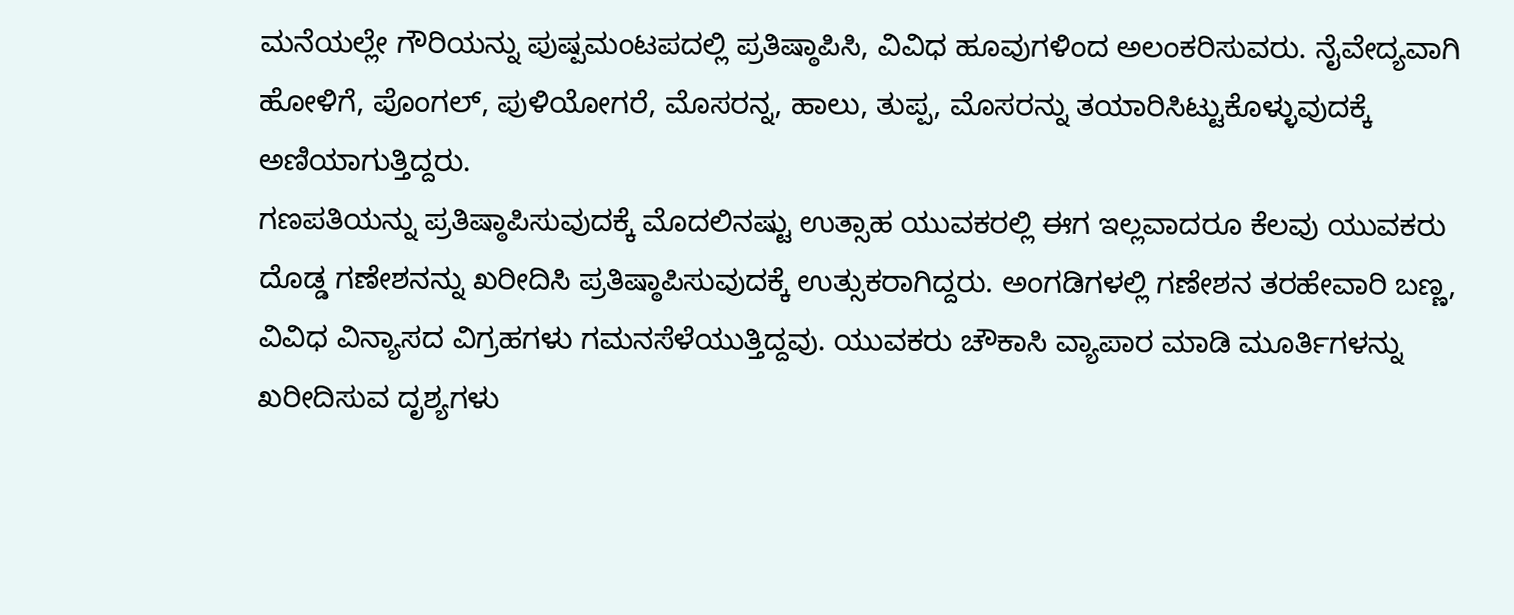ಮನೆಯಲ್ಲೇ ಗೌರಿಯನ್ನು ಪುಷ್ಪಮಂಟಪದಲ್ಲಿ ಪ್ರತಿಷ್ಠಾಪಿಸಿ, ವಿವಿಧ ಹೂವುಗಳಿಂದ ಅಲಂಕರಿಸುವರು. ನೈವೇದ್ಯವಾಗಿ ಹೋಳಿಗೆ, ಪೊಂಗಲ್, ಪುಳಿಯೋಗರೆ, ಮೊಸರನ್ನ, ಹಾಲು, ತುಪ್ಪ, ಮೊಸರನ್ನು ತಯಾರಿಸಿಟ್ಟುಕೊಳ್ಳುವುದಕ್ಕೆ ಅಣಿಯಾಗುತ್ತಿದ್ದರು.
ಗಣಪತಿಯನ್ನು ಪ್ರತಿಷ್ಠಾಪಿಸುವುದಕ್ಕೆ ಮೊದಲಿನಷ್ಟು ಉತ್ಸಾಹ ಯುವಕರಲ್ಲಿ ಈಗ ಇಲ್ಲವಾದರೂ ಕೆಲವು ಯುವಕರು ದೊಡ್ಡ ಗಣೇಶನನ್ನು ಖರೀದಿಸಿ ಪ್ರತಿಷ್ಠಾಪಿಸುವುದಕ್ಕೆ ಉತ್ಸುಕರಾಗಿದ್ದರು. ಅಂಗಡಿಗಳಲ್ಲಿ ಗಣೇಶನ ತರಹೇವಾರಿ ಬಣ್ಣ, ವಿವಿಧ ವಿನ್ಯಾಸದ ವಿಗ್ರಹಗಳು ಗಮನಸೆಳೆಯುತ್ತಿದ್ದವು. ಯುವಕರು ಚೌಕಾಸಿ ವ್ಯಾಪಾರ ಮಾಡಿ ಮೂರ್ತಿಗಳನ್ನು ಖರೀದಿಸುವ ದೃಶ್ಯಗಳು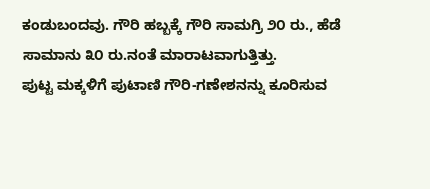ಕಂಡುಬಂದವು. ಗೌರಿ ಹಬ್ಬಕ್ಕೆ ಗೌರಿ ಸಾಮಗ್ರಿ ೨೦ ರು., ಹೆಡೆ ಸಾಮಾನು ೩೦ ರು.ನಂತೆ ಮಾರಾಟವಾಗುತ್ತಿತ್ತು.
ಪುಟ್ಟ ಮಕ್ಕಳಿಗೆ ಪುಟಾಣಿ ಗೌರಿ-ಗಣೇಶನನ್ನು ಕೂರಿಸುವ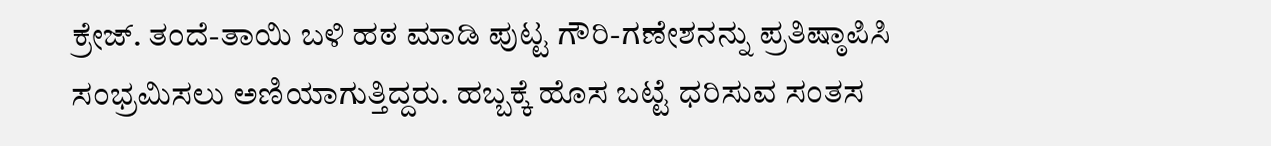ಕ್ರೇಜ್. ತಂದೆ-ತಾಯಿ ಬಳಿ ಹಠ ಮಾಡಿ ಪುಟ್ಟ ಗೌರಿ-ಗಣೇಶನನ್ನು ಪ್ರತಿಷ್ಠಾಪಿಸಿ ಸಂಭ್ರಮಿಸಲು ಅಣಿಯಾಗುತ್ತಿದ್ದರು. ಹಬ್ಬಕ್ಕೆ ಹೊಸ ಬಟ್ಟೆ ಧರಿಸುವ ಸಂತಸ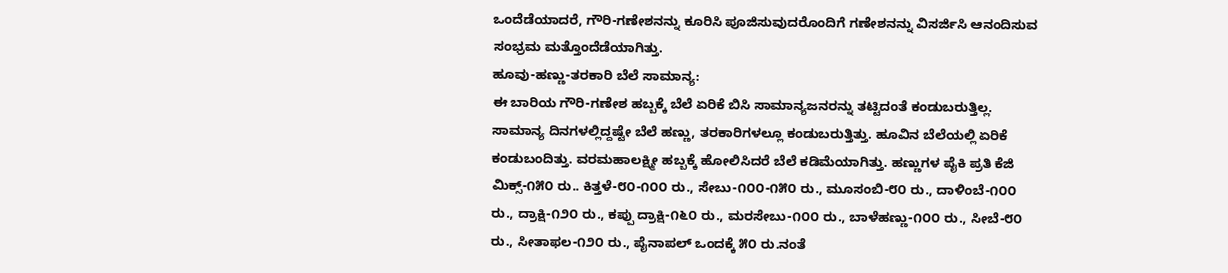ಒಂದೆಡೆಯಾದರೆ, ಗೌರಿ-ಗಣೇಶನನ್ನು ಕೂರಿಸಿ ಪೂಜಿಸುವುದರೊಂದಿಗೆ ಗಣೇಶನನ್ನು ವಿಸರ್ಜಿಸಿ ಆನಂದಿಸುವ ಸಂಭ್ರಮ ಮತ್ತೊಂದೆಡೆಯಾಗಿತ್ತು.
ಹೂವು-ಹಣ್ಣು-ತರಕಾರಿ ಬೆಲೆ ಸಾಮಾನ್ಯ:
ಈ ಬಾರಿಯ ಗೌರಿ-ಗಣೇಶ ಹಬ್ಬಕ್ಕೆ ಬೆಲೆ ಏರಿಕೆ ಬಿಸಿ ಸಾಮಾನ್ಯಜನರನ್ನು ತಟ್ಟಿದಂತೆ ಕಂಡುಬರುತ್ತಿಲ್ಲ. ಸಾಮಾನ್ಯ ದಿನಗಳಲ್ಲಿದ್ದಷ್ಟೇ ಬೆಲೆ ಹಣ್ಣು, ತರಕಾರಿಗಳಲ್ಲೂ ಕಂಡುಬರುತ್ತಿತ್ತು. ಹೂವಿನ ಬೆಲೆಯಲ್ಲಿ ಏರಿಕೆ ಕಂಡುಬಂದಿತ್ತು. ವರಮಹಾಲಕ್ಷ್ಮೀ ಹಬ್ಬಕ್ಕೆ ಹೋಲಿಸಿದರೆ ಬೆಲೆ ಕಡಿಮೆಯಾಗಿತ್ತು. ಹಣ್ಣುಗಳ ಪೈಕಿ ಪ್ರತಿ ಕೆಜಿ ಮಿಕ್ಸ್-೧೫೦ ರು.. ಕಿತ್ತಳೆ-೮೦-೧೦೦ ರು., ಸೇಬು-೧೦೦-೧೫೦ ರು., ಮೂಸಂಬಿ-೮೦ ರು., ದಾಳಿಂಬೆ-೧೦೦ ರು., ದ್ರಾಕ್ಷಿ-೧೨೦ ರು., ಕಪ್ಪು ದ್ರಾಕ್ಷಿ-೧೬೦ ರು., ಮರಸೇಬು-೧೦೦ ರು., ಬಾಳೆಹಣ್ಣು-೧೦೦ ರು., ಸೀಬೆ-೮೦ ರು., ಸೀತಾಫಲ-೧೨೦ ರು., ಪೈನಾಪಲ್ ಒಂದಕ್ಕೆ ೫೦ ರು.ನಂತೆ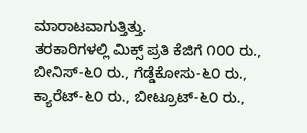ಮಾರಾಟವಾಗುತ್ತಿತ್ತು.
ತರಕಾರಿಗಳಲ್ಲಿ ಮಿಕ್ಸ್ ಪ್ರತಿ ಕೆಜಿಗೆ ೧೦೦ ರು., ಬೀನಿಸ್-೬೦ ರು., ಗೆಡ್ಡೆಕೋಸು-೬೦ ರು., ಕ್ಯಾರೆಟ್-೬೦ ರು., ಬೀಟ್ರೂಟ್-೬೦ ರು.,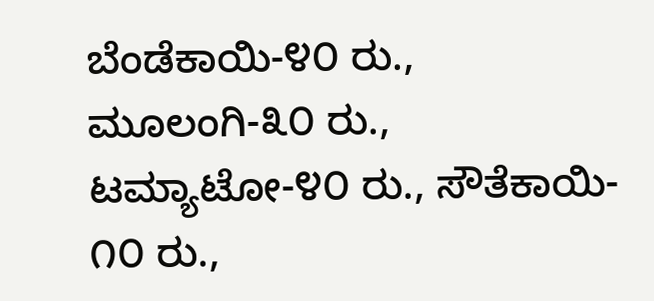ಬೆಂಡೆಕಾಯಿ-೪೦ ರು., ಮೂಲಂಗಿ-೩೦ ರು., ಟಮ್ಯಾಟೋ-೪೦ ರು., ಸೌತೆಕಾಯಿ- ೧೦ ರು.,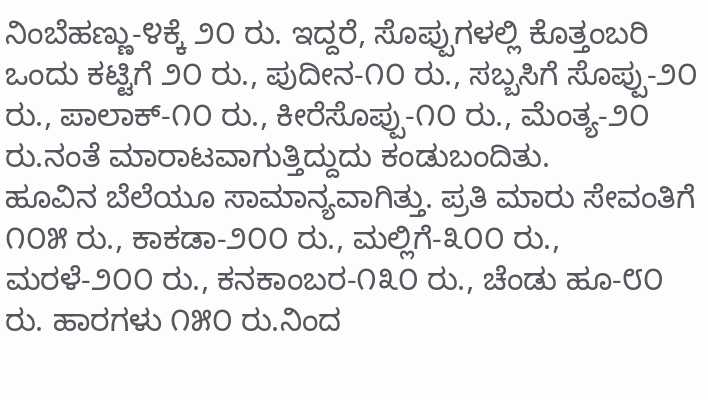ನಿಂಬೆಹಣ್ಣು-೪ಕ್ಕೆ ೨೦ ರು. ಇದ್ದರೆ, ಸೊಪ್ಪುಗಳಲ್ಲಿ ಕೊತ್ತಂಬರಿ ಒಂದು ಕಟ್ಟಿಗೆ ೨೦ ರು., ಪುದೀನ-೧೦ ರು., ಸಬ್ಬಸಿಗೆ ಸೊಪ್ಪು-೨೦ ರು., ಪಾಲಾಕ್-೧೦ ರು., ಕೀರೆಸೊಪ್ಪು-೧೦ ರು., ಮೆಂತ್ಯ-೨೦ ರು.ನಂತೆ ಮಾರಾಟವಾಗುತ್ತಿದ್ದುದು ಕಂಡುಬಂದಿತು.
ಹೂವಿನ ಬೆಲೆಯೂ ಸಾಮಾನ್ಯವಾಗಿತ್ತು. ಪ್ರತಿ ಮಾರು ಸೇವಂತಿಗೆ ೧೦೫ ರು., ಕಾಕಡಾ-೨೦೦ ರು., ಮಲ್ಲಿಗೆ-೩೦೦ ರು., ಮರಳೆ-೨೦೦ ರು., ಕನಕಾಂಬರ-೧೩೦ ರು., ಚೆಂಡು ಹೂ-೮೦ ರು. ಹಾರಗಳು ೧೫೦ ರು.ನಿಂದ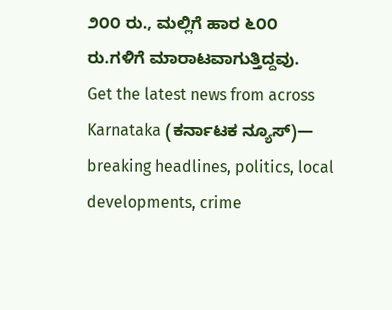೨೦೦ ರು., ಮಲ್ಲಿಗೆ ಹಾರ ೬೦೦ ರು.ಗಳಿಗೆ ಮಾರಾಟವಾಗುತ್ತಿದ್ದವು.
Get the latest news from across Karnataka (ಕರ್ನಾಟಕ ನ್ಯೂಸ್)— breaking headlines, politics, local developments, crime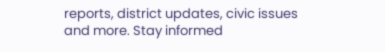reports, district updates, civic issues and more. Stay informed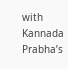with Kannada Prabha’s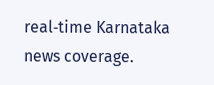real‑time Karnataka news coverage.